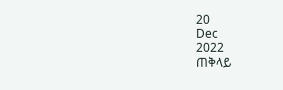20
Dec
2022
ጠቅላይ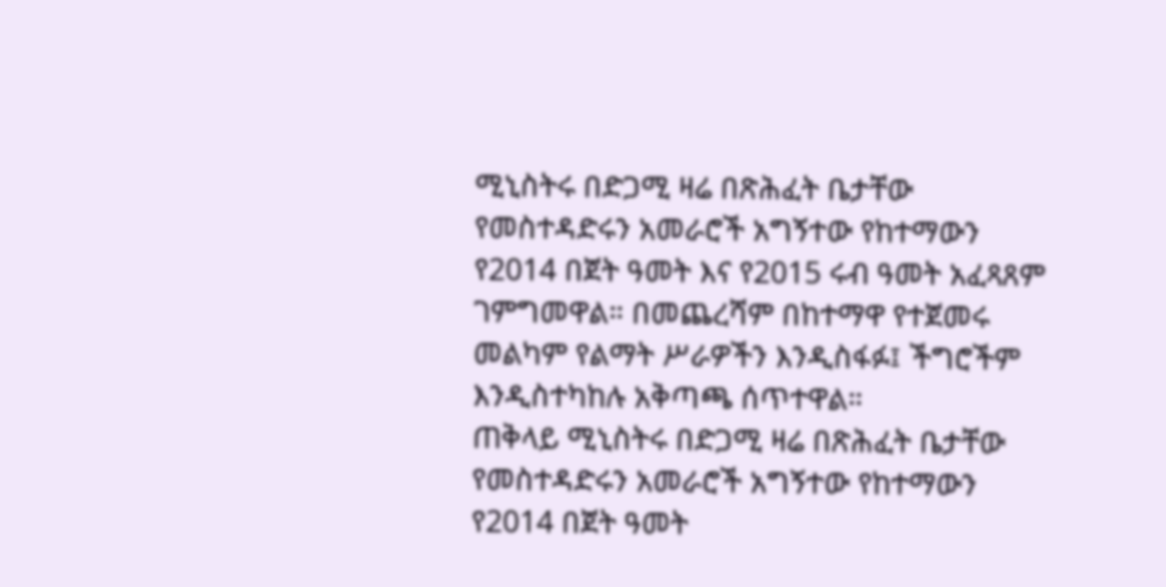ሚኒስትሩ በድጋሚ ዛሬ በጽሕፈት ቤታቸው የመስተዳድሩን አመራሮች አግኝተው የከተማውን የ2014 በጀት ዓመት እና የ2015 ሩብ ዓመት አፈጻጸም ገምግመዋል። በመጨረሻም በከተማዋ የተጀመሩ መልካም የልማት ሥራዎችን እንዲስፋፉ፤ ችግሮችም እንዲስተካከሉ አቅጣጫ ሰጥተዋል።
ጠቅላይ ሚኒስትሩ በድጋሚ ዛሬ በጽሕፈት ቤታቸው የመስተዳድሩን አመራሮች አግኝተው የከተማውን የ2014 በጀት ዓመት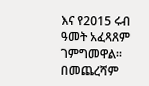እና የ2015 ሩብ ዓመት አፈጻጸም ገምግመዋል። በመጨረሻም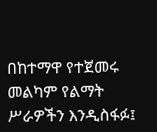በከተማዋ የተጀመሩ መልካም የልማት ሥራዎችን እንዲስፋፉ፤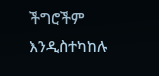ችግሮችም እንዲስተካከሉ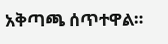አቅጣጫ ሰጥተዋል።